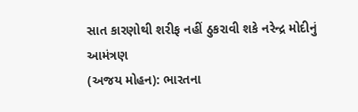સાત કારણોથી શરીફ નહીં ઠુકરાવી શકે નરેન્દ્ર મોદીનું આમંત્રણ
(અજય મોહન): ભારતના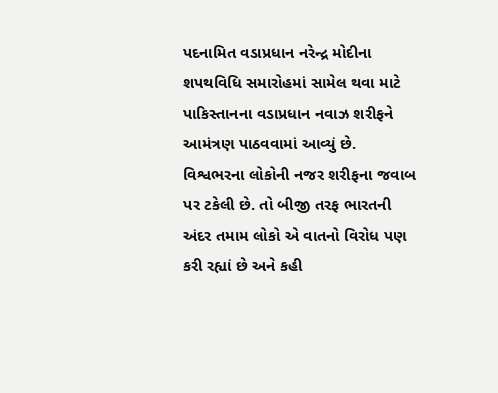પદનામિત વડાપ્રધાન નરેન્દ્ર મોદીના શપથવિધિ સમારોહમાં સામેલ થવા માટે પાકિસ્તાનના વડાપ્રધાન નવાઝ શરીફને આમંત્રણ પાઠવવામાં આવ્યું છે. વિશ્વભરના લોકોની નજર શરીફના જવાબ પર ટકેલી છે. તો બીજી તરફ ભારતની અંદર તમામ લોકો એ વાતનો વિરોધ પણ કરી રહ્યાં છે અને કહી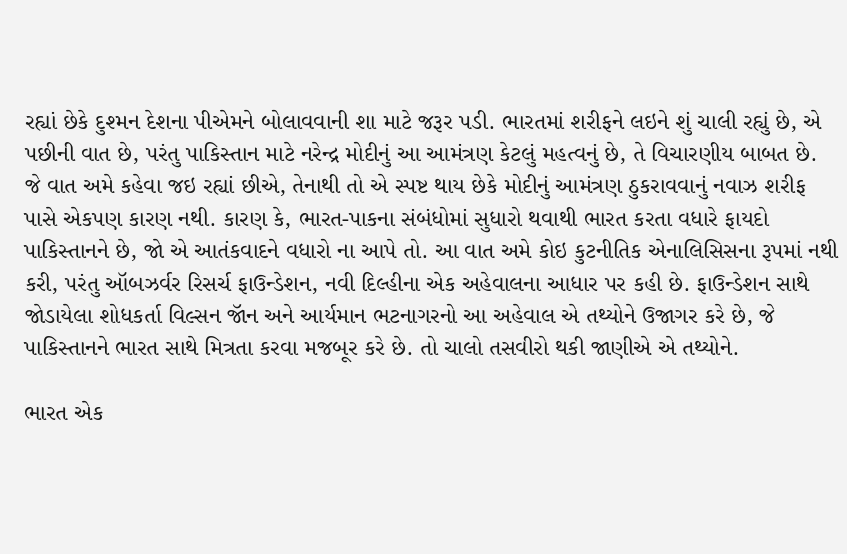રહ્યાં છેકે દુશ્મન દેશના પીએમને બોલાવવાની શા માટે જરૂર પડી. ભારતમાં શરીફને લઇને શું ચાલી રહ્યું છે, એ પછીની વાત છે, પરંતુ પાકિસ્તાન માટે નરેન્દ્ર મોદીનું આ આમંત્રણ કેટલું મહત્વનું છે, તે વિચારણીય બાબત છે.
જે વાત અમે કહેવા જઇ રહ્યાં છીએ, તેનાથી તો એ સ્પષ્ટ થાય છેકે મોદીનું આમંત્રણ ઠુકરાવવાનું નવાઝ શરીફ પાસે એકપણ કારણ નથી. કારણ કે, ભારત-પાકના સંબંધોમાં સુધારો થવાથી ભારત કરતા વધારે ફાયદો પાકિસ્તાનને છે, જો એ આતંકવાદને વધારો ના આપે તો. આ વાત અમે કોઇ કુટનીતિક એનાલિસિસના રૂપમાં નથી કરી, પરંતુ ઑબઝર્વર રિસર્ચ ફાઉન્ડેશન, નવી દિલ્હીના એક અહેવાલના આધાર પર કહી છે. ફાઉન્ડેશન સાથે જોડાયેલા શોધકર્તા વિલ્સન જૉન અને આર્યમાન ભટનાગરનો આ અહેવાલ એ તથ્યોને ઉજાગર કરે છે, જે પાકિસ્તાનને ભારત સાથે મિત્રતા કરવા મજબૂર કરે છે. તો ચાલો તસવીરો થકી જાણીએ એ તથ્યોને.

ભારત એક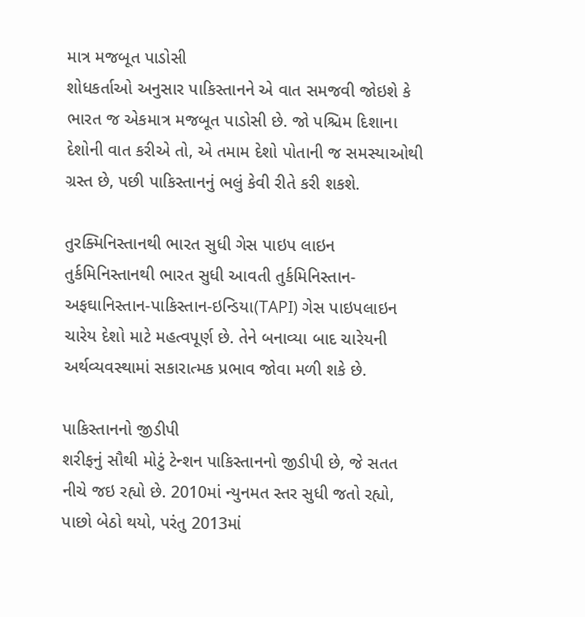માત્ર મજબૂત પાડોસી
શોધકર્તાઓ અનુસાર પાકિસ્તાનને એ વાત સમજવી જોઇશે કે ભારત જ એકમાત્ર મજબૂત પાડોસી છે. જો પશ્ચિમ દિશાના દેશોની વાત કરીએ તો, એ તમામ દેશો પોતાની જ સમસ્યાઓથી ગ્રસ્ત છે, પછી પાકિસ્તાનનું ભલું કેવી રીતે કરી શકશે.

તુરક્મિનિસ્તાનથી ભારત સુધી ગેસ પાઇપ લાઇન
તુર્કમિનિસ્તાનથી ભારત સુધી આવતી તુર્કમિનિસ્તાન-અફઘાનિસ્તાન-પાકિસ્તાન-ઇન્ડિયા(TAPI) ગેસ પાઇપલાઇન ચારેય દેશો માટે મહત્વપૂર્ણ છે. તેને બનાવ્યા બાદ ચારેયની અર્થવ્યવસ્થામાં સકારાત્મક પ્રભાવ જોવા મળી શકે છે.

પાકિસ્તાનનો જીડીપી
શરીફનું સૌથી મોટું ટેન્શન પાકિસ્તાનનો જીડીપી છે, જે સતત નીચે જઇ રહ્યો છે. 2010માં ન્યુનમત સ્તર સુધી જતો રહ્યો, પાછો બેઠો થયો, પરંતુ 2013માં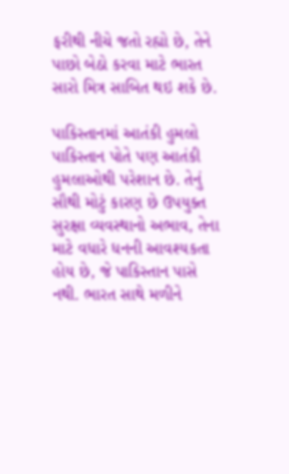ફરીથી નીચે જતો રહ્યો છે, તેને પાછો બેઠો કરવા માટે ભારત સારો મિત્ર સાબિત થઇ શકે છે.

પાકિસ્તાનમાં આતંકી હુમલો
પાકિસ્તાન પોતે પણ આતંકી હુમલાઓથી પરેશાન છે. તેનું સૌથી મોટું કારણ છે ઉપયુક્ત સુરક્ષા વ્યવસ્થાનો અભાવ, તેના માટે વધારે ધનની આવશ્યકતા હોય છે, જે પાકિસ્તાન પાસે નથી. ભારત સાથે મળીને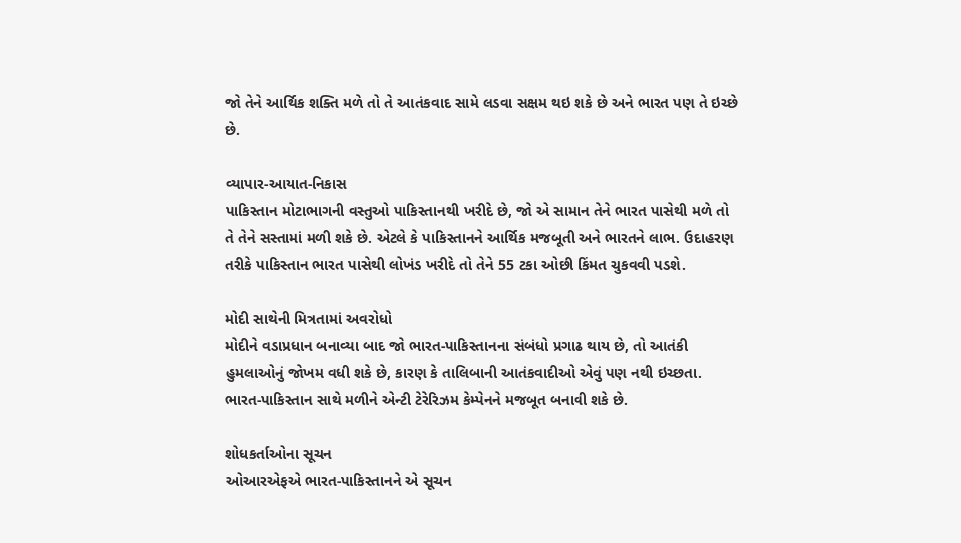જો તેને આર્થિક શક્તિ મળે તો તે આતંકવાદ સામે લડવા સક્ષમ થઇ શકે છે અને ભારત પણ તે ઇચ્છે છે.

વ્યાપાર-આયાત-નિકાસ
પાકિસ્તાન મોટાભાગની વસ્તુઓ પાકિસ્તાનથી ખરીદે છે, જો એ સામાન તેને ભારત પાસેથી મળે તો તે તેને સસ્તામાં મળી શકે છે. એટલે કે પાકિસ્તાનને આર્થિક મજબૂતી અને ભારતને લાભ. ઉદાહરણ તરીકે પાકિસ્તાન ભારત પાસેથી લોખંડ ખરીદે તો તેને 55 ટકા ઓછી કિંમત ચુકવવી પડશે.

મોદી સાથેની મિત્રતામાં અવરોધો
મોદીને વડાપ્રધાન બનાવ્યા બાદ જો ભારત-પાકિસ્તાનના સંબંધો પ્રગાઢ થાય છે, તો આતંકી હુમલાઓનું જોખમ વધી શકે છે, કારણ કે તાલિબાની આતંકવાદીઓ એવું પણ નથી ઇચ્છતા. ભારત-પાકિસ્તાન સાથે મળીને એન્ટી ટેરેરિઝમ કેમ્પેનને મજબૂત બનાવી શકે છે.

શોધકર્તાઓના સૂચન
ઓઆરએફએ ભારત-પાકિસ્તાનને એ સૂચન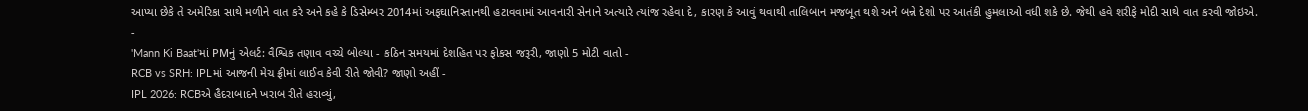આપ્યા છેકે તે અમેરિકા સાથે મળીને વાત કરે અને કહે કે ડિસેમ્બર 2014માં અફઘાનિસ્તાનથી હટાવવામાં આવનારી સેનાને અત્યારે ત્યાંજ રહેવા દે, કારણ કે આવું થવાથી તાલિબાન મજબૂત થશે અને બન્ને દેશો પર આતંકી હુમલાઓ વધી શકે છે. જેથી હવે શરીફે મોદી સાથે વાત કરવી જોઇએ.
-
'Mann Ki Baat'માં PMનું એલર્ટ: વૈશ્વિક તણાવ વચ્ચે બોલ્યા - કઠિન સમયમાં દેશહિત પર ફોકસ જરૂરી, જાણો 5 મોટી વાતો -
RCB vs SRH: IPLમાં આજની મેચ ફ્રીમાં લાઈવ કેવી રીતે જોવી? જાણો અહીં -
IPL 2026: RCBએ હૈદરાબાદને ખરાબ રીતે હરાવ્યું,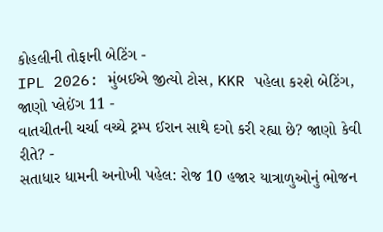કોહલીની તોફાની બેટિંગ -
IPL 2026: મુંબઈએ જીત્યો ટોસ, KKR પહેલા કરશે બેટિંગ, જાણો પ્લેઈંગ 11 -
વાતચીતની ચર્ચા વચ્ચે ટ્રમ્પ ઈરાન સાથે દગો કરી રહ્યા છે? જાણો કેવી રીતે? -
સતાધાર ધામની અનોખી પહેલ: રોજ 10 હજાર યાત્રાળુઓનું ભોજન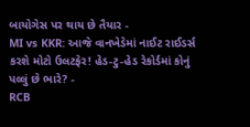બાયોગેસ પર થાય છે તૈયાર -
MI vs KKR: આજે વાનખેડેમાં નાઈટ રાઈડર્સ કરશે મોટો ઉલટફેર! હેડ-ટુ-હેડ રેકોર્ડમાં કોનું પલ્લું છે ભારે? -
RCB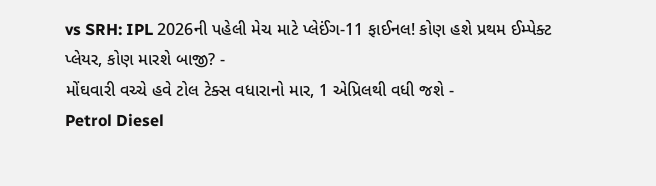vs SRH: IPL 2026ની પહેલી મેચ માટે પ્લેઈંગ-11 ફાઈનલ! કોણ હશે પ્રથમ ઈમ્પેક્ટ પ્લેયર, કોણ મારશે બાજી? -
મોંઘવારી વચ્ચે હવે ટોલ ટેક્સ વધારાનો માર, 1 એપ્રિલથી વધી જશે -
Petrol Diesel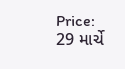Price: 29 માર્ચે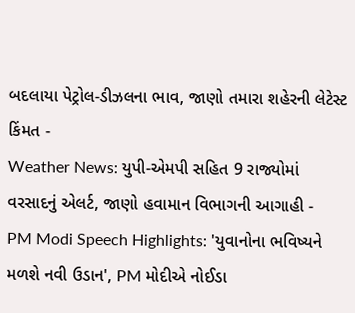બદલાયા પેટ્રોલ-ડીઝલના ભાવ, જાણો તમારા શહેરની લેટેસ્ટ કિંમત -
Weather News: યુપી-એમપી સહિત 9 રાજ્યોમાં વરસાદનું એલર્ટ, જાણો હવામાન વિભાગની આગાહી -
PM Modi Speech Highlights: 'યુવાનોના ભવિષ્યને મળશે નવી ઉડાન', PM મોદીએ નોઈડા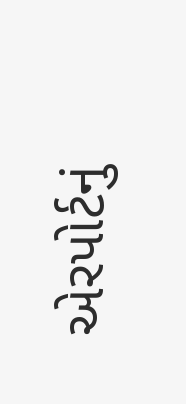એરપોર્ટનું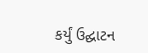કર્યું ઉદ્ઘાટન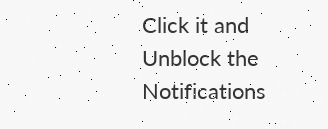Click it and Unblock the Notifications